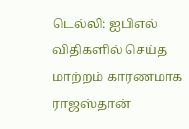டெல்லி: ஐபிஎல் விதிகளில் செய்த மாற்றம் காரணமாக ராஜஸ்தான்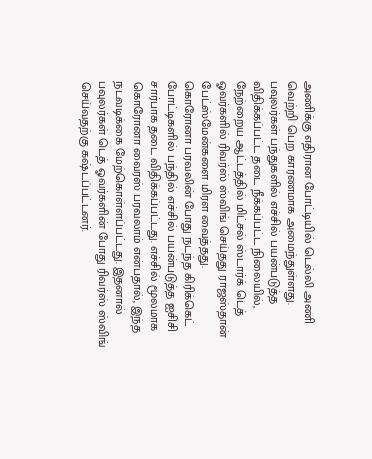அணிக்கு எதிரான போட்டியில் டெல்லி அணி வெற்றி பெற காரணமாக அமைந்துள்ளது. பவுலர்கள் பந்துகளில் எச்சில் பயன்படுத்த விதிக்கப்பட்ட தடை நீக்கப்பட்ட நிலையில், நேற்றைய ஆட்டத்தில் மிட்சல் ஸ்டார்க் டெத் ஓவர்களில் ரிவர்ஸ் ஸ்விங் செய்தது ராஜஸ்தான் பேட்ஸ்மேன்களை மிரள வைத்தது.
கொரோனா பரவலின் போது நடந்த கிரிக்கெட் போட்டிகளில் பந்தில் எச்சில் பயன்படுத்த ஐசிசி சார்பாக தடை விதிக்கப்பட்டது. எச்சில் மூலமாக கொரோனா வைரஸ் பரவலாம் என்பதால், இந்த நடவடிக்கை மேற்கொள்ளப்பட்டது. இதனால் பவுலர்கள் டெத் ஓவர்களின் போது ரிவர்ஸ் ஸ்விங் செய்வதற்கு கஷ்டப்பட்டனர்.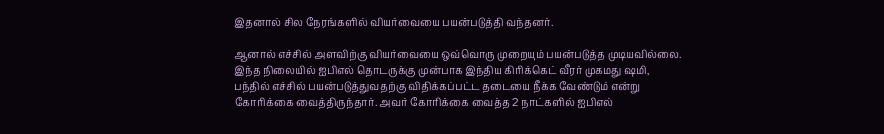இதனால் சில நேரங்களில் வியர்வையை பயன்படுத்தி வந்தனர்.

ஆனால் எச்சில் அளவிற்கு வியர்வையை ஒவ்வொரு முறையும் பயன்படுத்த முடியவில்லை. இந்த நிலையில் ஐபிஎல் தொடருக்கு முன்பாக இந்திய கிரிக்கெட் வீரர் முகமது ஷமி, பந்தில் எச்சில் பயன்படுத்துவதற்கு விதிக்கப்பட்ட தடையை நீக்க வேண்டும் என்று கோரிக்கை வைத்திருந்தார். அவர் கோரிக்கை வைத்த 2 நாட்களில் ஐபிஎல்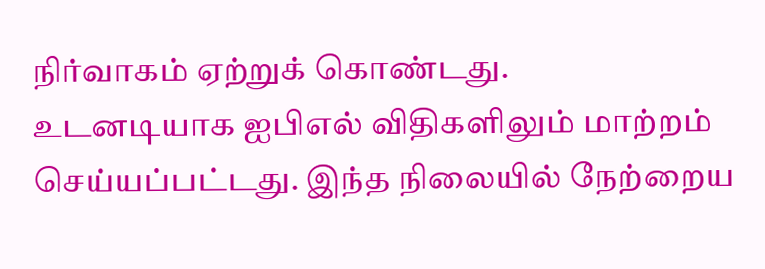நிர்வாகம் ஏற்றுக் கொண்டது.
உடனடியாக ஐபிஎல் விதிகளிலும் மாற்றம் செய்யப்பட்டது. இந்த நிலையில் நேற்றைய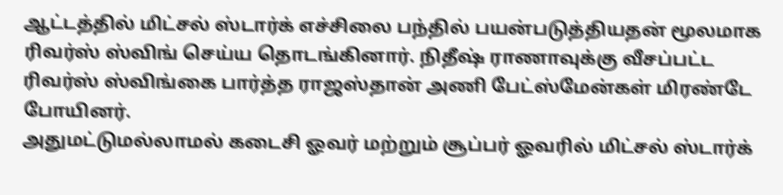ஆட்டத்தில் மிட்சல் ஸ்டார்க் எச்சிலை பந்தில் பயன்படுத்தியதன் மூலமாக ரிவர்ஸ் ஸ்விங் செய்ய தொடங்கினார். நிதீஷ் ராணாவுக்கு வீசப்பட்ட ரிவர்ஸ் ஸ்விங்கை பார்த்த ராஜஸ்தான் அணி பேட்ஸ்மேன்கள் மிரண்டே போயினர்.
அதுமட்டுமல்லாமல் கடைசி ஓவர் மற்றும் சூப்பர் ஓவரில் மிட்சல் ஸ்டார்க்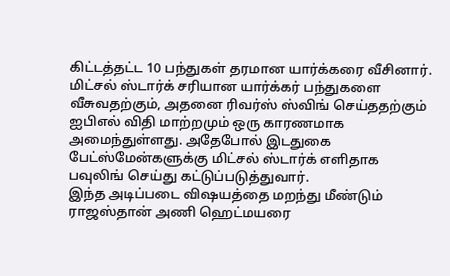கிட்டத்தட்ட 10 பந்துகள் தரமான யார்க்கரை வீசினார். மிட்சல் ஸ்டார்க் சரியான யார்க்கர் பந்துகளை வீசுவதற்கும், அதனை ரிவர்ஸ் ஸ்விங் செய்ததற்கும் ஐபிஎல் விதி மாற்றமும் ஒரு காரணமாக அமைந்துள்ளது. அதேபோல் இடதுகை பேட்ஸ்மேன்களுக்கு மிட்சல் ஸ்டார்க் எளிதாக பவுலிங் செய்து கட்டுப்படுத்துவார்.
இந்த அடிப்படை விஷயத்தை மறந்து மீண்டும் ராஜஸ்தான் அணி ஹெட்மயரை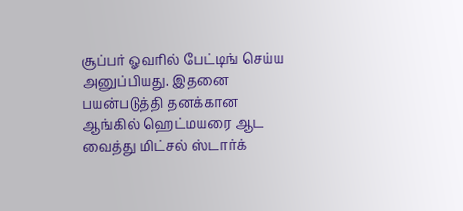சூப்பர் ஓவரில் பேட்டிங் செய்ய அனுப்பியது. இதனை பயன்படுத்தி தனக்கான ஆங்கில் ஹெட்மயரை ஆட வைத்து மிட்சல் ஸ்டார்க்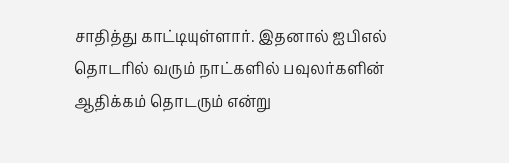சாதித்து காட்டியுள்ளார். இதனால் ஐபிஎல் தொடரில் வரும் நாட்களில் பவுலர்களின் ஆதிக்கம் தொடரும் என்று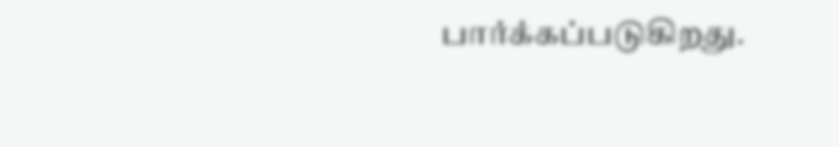பார்க்கப்படுகிறது.